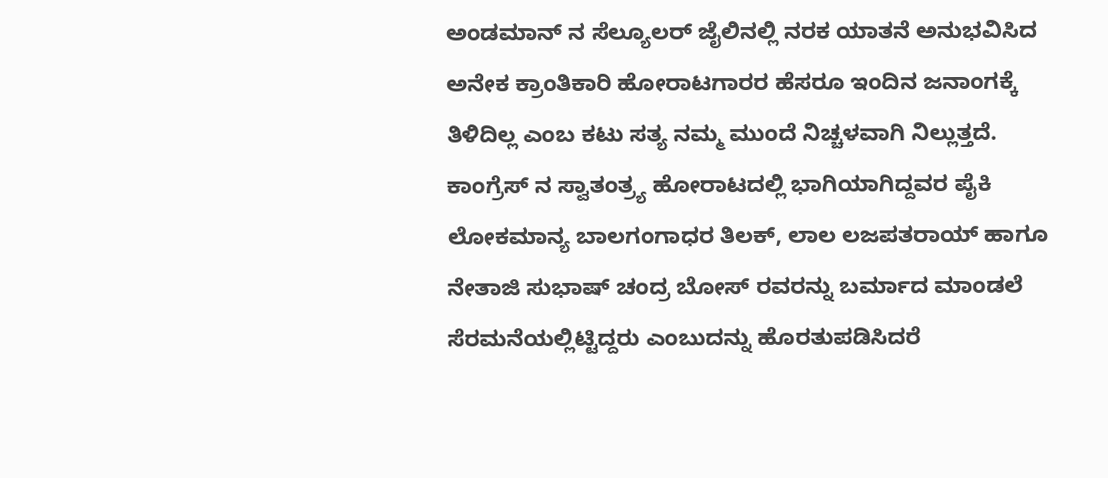ಅಂಡಮಾನ್ ನ ಸೆಲ್ಯೂಲರ್ ಜೈಲಿನಲ್ಲಿ ನರಕ ಯಾತನೆ ಅನುಭವಿಸಿದ ಅನೇಕ ಕ್ರಾಂತಿಕಾರಿ ಹೋರಾಟಗಾರರ ಹೆಸರೂ ಇಂದಿನ ಜನಾಂಗಕ್ಕೆ ತಿಳಿದಿಲ್ಲ ಎಂಬ ಕಟು ಸತ್ಯ ನಮ್ಮ ಮುಂದೆ ನಿಚ್ಚಳವಾಗಿ ನಿಲ್ಲುತ್ತದೆ. ಕಾಂಗ್ರೆಸ್ ನ ಸ್ವಾತಂತ್ರ್ಯ ಹೋರಾಟದಲ್ಲಿ ಭಾಗಿಯಾಗಿದ್ದವರ ಪೈಕಿ ಲೋಕಮಾನ್ಯ ಬಾಲಗಂಗಾಧರ ತಿಲಕ್, ಲಾಲ ಲಜಪತರಾಯ್ ಹಾಗೂ ನೇತಾಜಿ ಸುಭಾಷ್ ಚಂದ್ರ ಬೋಸ್ ರವರನ್ನು ಬರ್ಮಾದ ಮಾಂಡಲೆ ಸೆರಮನೆಯಲ್ಲಿಟ್ಟಿದ್ದರು ಎಂಬುದನ್ನು ಹೊರತುಪಡಿಸಿದರೆ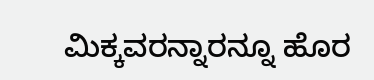ಮಿಕ್ಕವರನ್ನಾರನ್ನೂ ಹೊರ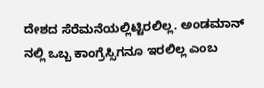ದೇಶದ ಸೆರೆಮನೆಯಲ್ಲಿಟ್ಟಿರಲಿಲ್ಲ. ಅಂಡಮಾನ್ ನಲ್ಲಿ ಒಬ್ಬ ಕಾಂಗ್ರೆಸ್ಸಿಗನೂ ಇರಲಿಲ್ಲ ಎಂಬ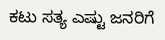ಕಟು ಸತ್ಯ ಎಷ್ಟು ಜನರಿಗೆ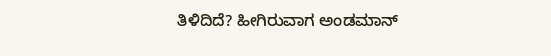ತಿಳಿದಿದೆ? ಹೀಗಿರುವಾಗ ಅಂಡಮಾನ್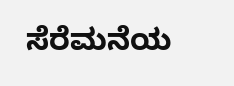ಸೆರೆಮನೆಯ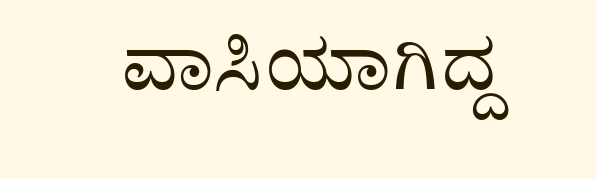ವಾಸಿಯಾಗಿದ್ದ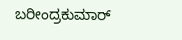ಬರೀಂದ್ರಕುಮಾರ್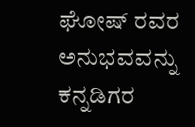ಘೋಷ್ ರವರ ಅನುಭವವನ್ನು ಕನ್ನಡಿಗರ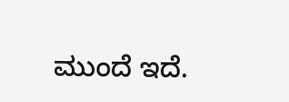ಮುಂದೆ ಇದೆ.